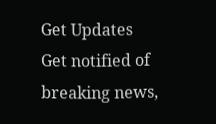Get Updates
Get notified of breaking news,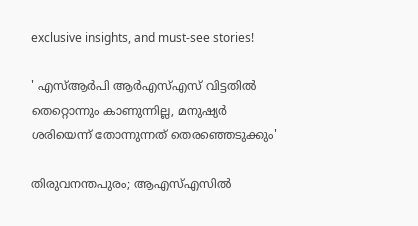exclusive insights, and must-see stories!

' എസ്ആർപി ആർഎസ്എസ് വിട്ടതിൽ തെറ്റൊന്നും കാണുന്നില്ല, മനുഷ്യർ ശരിയെന്ന് തോന്നുന്നത് തെരഞ്ഞെടുക്കും'

തിരുവനന്തപുരം; ആഎസ്എസിൽ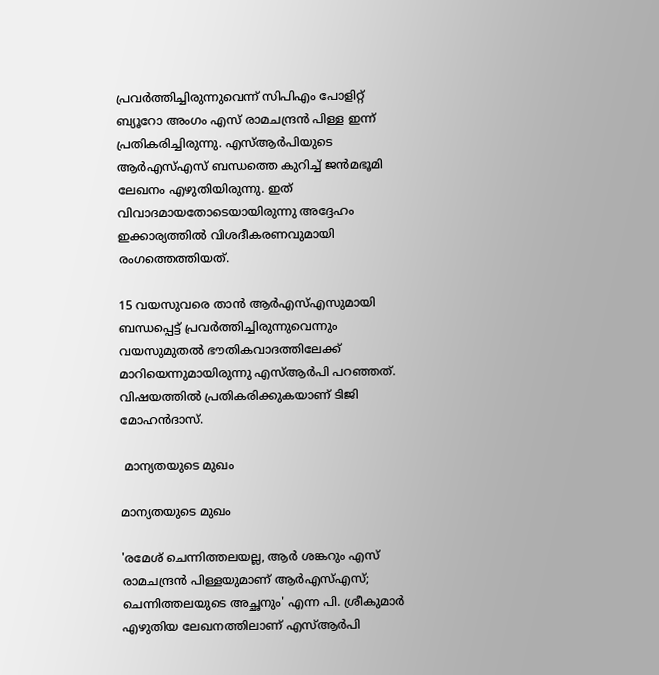പ്രവർത്തിച്ചിരുന്നുവെന്ന് സിപിഎം പോളിറ്റ് ബ്യൂറോ അംഗം എസ് രാമചന്ദ്രൻ പിള്ള ഇന്ന് പ്രതികരിച്ചിരുന്നു. എസ്ആർപിയുടെ ആർഎസ്എസ് ബന്ധത്തെ കുറിച്ച് ജൻമഭൂമി ലേഖനം എഴുതിയിരുന്നു. ഇത് വിവാദമായതോടെയായിരുന്നു അദ്ദേഹം ഇക്കാര്യത്തിൽ വിശദീകരണവുമായി രംഗത്തെത്തിയത്.

15 വയസുവരെ താന്‍ ആര്‍എസ്എസുമായി ബന്ധപ്പെട്ട് പ്രവര്‍ത്തിച്ചിരുന്നുവെന്നും വയസുമുതല്‍ ഭൗതികവാദത്തിലേക്ക് മാറിയെന്നുമായിരുന്നു എസ്ആർപി പറഞ്ഞത്. വിഷയത്തിൽ പ്രതികരിക്കുകയാണ് ടിജി മോഹൻദാസ്.

 മാന്യതയുടെ മുഖം

മാന്യതയുടെ മുഖം

'രമേശ് ചെന്നിത്തലയല്ല, ആര്‍ ശങ്കറും എസ് രാമചന്ദ്രന്‍ പിള്ളയുമാണ് ആര്‍എസ്എസ്; ചെന്നിത്തലയുടെ അച്ഛനും' എന്ന പി. ശ്രീകുമാര്‍ എഴുതിയ ലേഖനത്തിലാണ് എസ്ആർപി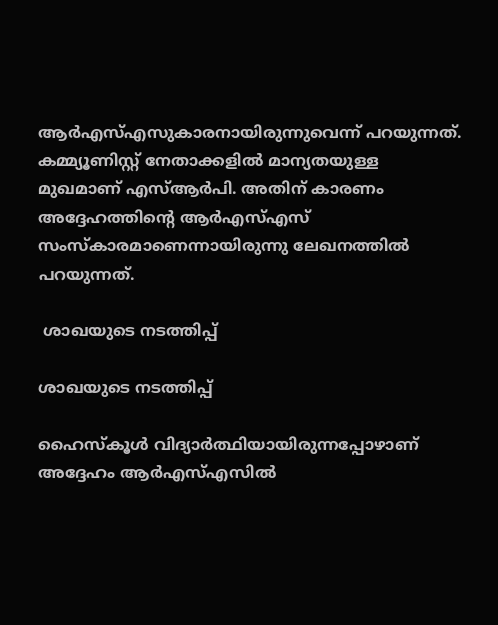ആർഎസ്എസുകാരനായിരുന്നുവെന്ന് പറയുന്നത്. കമ്മ്യൂണിസ്റ്റ് നേതാക്കളിൽ മാന്യതയുള്ള മുഖമാണ് എസ്ആർപി. അതിന് കാരണം അദ്ദേഹത്തിന്റെ ആർഎസ്എസ് സംസ്കാരമാണെന്നായിരുന്നു ലേഖനത്തിൽ പറയുന്നത്.

 ശാഖയുടെ നടത്തിപ്പ്

ശാഖയുടെ നടത്തിപ്പ്

ഹൈസ്കൂൾ വിദ്യാർത്ഥിയായിരുന്നപ്പോഴാണ് അദ്ദേഹം ആർഎസ്എസിൽ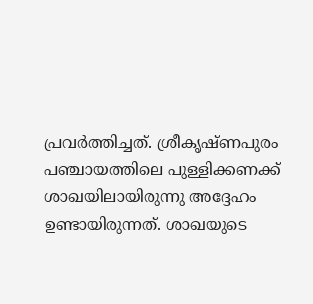പ്രവർത്തിച്ചത്. ശ്രീകൃഷ്ണപുരം പഞ്ചായത്തിലെ പുള്ളിക്കണക്ക് ശാഖയിലായിരുന്നു അദ്ദേഹം ഉണ്ടായിരുന്നത്. ശാഖയുടെ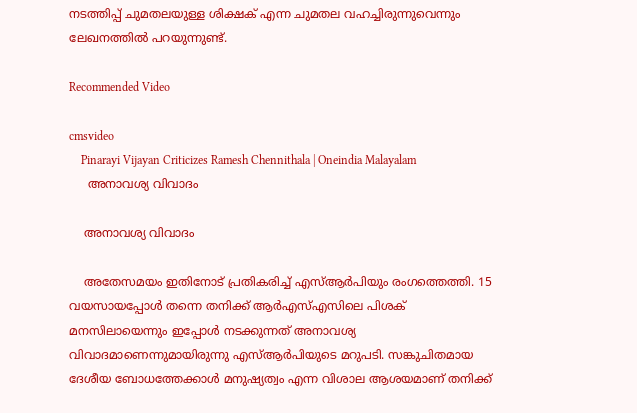നടത്തിപ്പ് ചുമതലയുള്ള ശിക്ഷക് എന്ന ചുമതല വഹച്ചിരുന്നുവെന്നും ലേഖനത്തിൽ പറയുന്നുണ്ട്.

Recommended Video

cmsvideo
    Pinarayi Vijayan Criticizes Ramesh Chennithala | Oneindia Malayalam
     അനാവശ്യ വിവാദം

    അനാവശ്യ വിവാദം

    അതേസമയം ഇതിനോട് പ്രതികരിച്ച് എസ്ആർപിയും രംഗത്തെത്തി. 15 വയസായപ്പോൾ തന്നെ തനിക്ക് ആർഎസ്എസിലെ പിശക് മനസിലായെന്നും ഇപ്പോൾ നടക്കുന്നത് അനാവശ്യ വിവാദമാണെന്നുമായിരുന്നു എസ്ആർപിയുടെ മറുപടി. സങ്കുചിതമായ ദേശീയ ബോധത്തേക്കാള്‍ മനുഷ്യത്വം എന്ന വിശാല ആശയമാണ് തനിക്ക്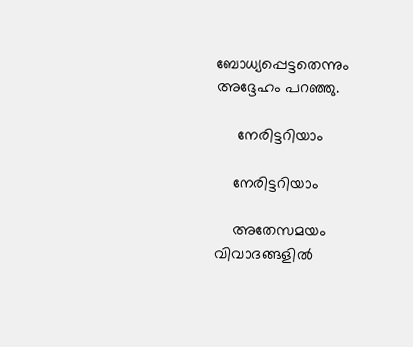ബോധ്യപ്പെട്ടതെന്നും അദ്ദേഹം പറഞ്ഞു.

     നേരിട്ടറിയാം

    നേരിട്ടറിയാം

    അതേസമയം വിവാദങ്ങളിൽ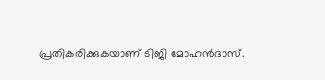പ്രതികരിക്കുകയാണ് ടിജി മോഹൻദാസ്.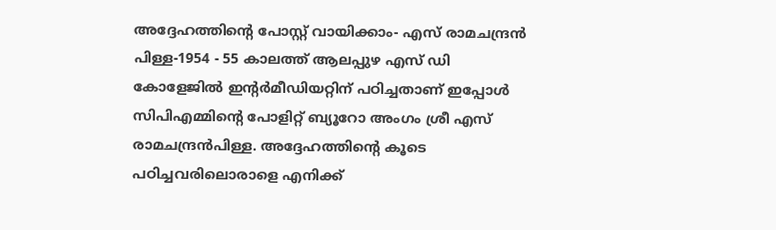അദ്ദേഹത്തിന്റെ പോസ്റ്റ് വായിക്കാം- എസ് രാമചന്ദ്രൻ പിള്ള-1954 - 55 കാലത്ത് ആലപ്പുഴ എസ് ഡി കോളേജിൽ ഇന്റർമീഡിയറ്റിന് പഠിച്ചതാണ് ഇപ്പോൾ സിപിഎമ്മിന്റെ പോളിറ്റ് ബ്യൂറോ അംഗം ശ്രീ എസ് രാമചന്ദ്രൻപിള്ള. അദ്ദേഹത്തിന്റെ കൂടെ പഠിച്ചവരിലൊരാളെ എനിക്ക്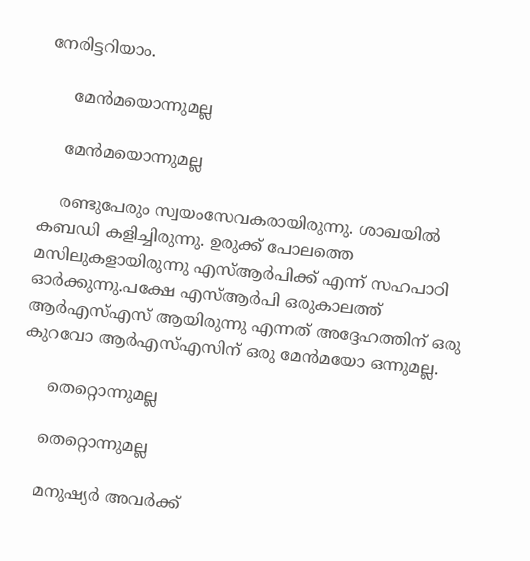നേരിട്ടറിയാം.

     മേൻമയൊന്നുമല്ല

    മേൻമയൊന്നുമല്ല

    രണ്ടുപേരും സ്വയംസേവകരായിരുന്നു. ശാഖയിൽ കബഡി കളിച്ചിരുന്നു. ഉരുക്ക് പോലത്തെ മസിലുകളായിരുന്നു എസ്ആർപിക്ക് എന്ന് സഹപാഠി ഓർക്കുന്നു.പക്ഷേ എസ്ആർപി ഒരുകാലത്ത് ആർഎസ്എസ് ആയിരുന്നു എന്നത് അദ്ദേഹത്തിന് ഒരു കുറവോ ആർഎസ്എസിന് ഒരു മേൻമയോ ഒന്നുമല്ല.

     തെറ്റൊന്നുമല്ല

    തെറ്റൊന്നുമല്ല

    മനുഷ്യർ അവർക്ക്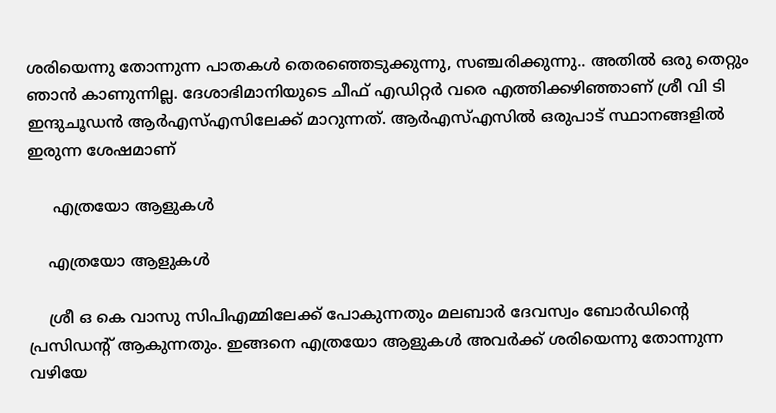ശരിയെന്നു തോന്നുന്ന പാതകൾ തെരഞ്ഞെടുക്കുന്നു, സഞ്ചരിക്കുന്നു.. അതിൽ ഒരു തെറ്റും ഞാൻ കാണുന്നില്ല. ദേശാഭിമാനിയുടെ ചീഫ് എഡിറ്റർ വരെ എത്തിക്കഴിഞ്ഞാണ് ശ്രീ വി ടി ഇന്ദുചൂഡൻ ആർഎസ്എസിലേക്ക് മാറുന്നത്. ആർഎസ്എസിൽ ഒരുപാട് സ്ഥാനങ്ങളിൽ ഇരുന്ന ശേഷമാണ്

     എത്രയോ ആളുകൾ

    എത്രയോ ആളുകൾ

    ശ്രീ ഒ കെ വാസു സിപിഎമ്മിലേക്ക് പോകുന്നതും മലബാർ ദേവസ്വം ബോർഡിന്റെ പ്രസിഡന്റ് ആകുന്നതും. ഇങ്ങനെ എത്രയോ ആളുകൾ അവർക്ക് ശരിയെന്നു തോന്നുന്ന വഴിയേ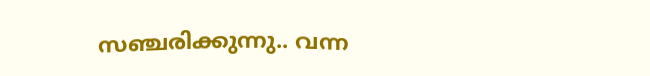സഞ്ചരിക്കുന്നു.. വന്ന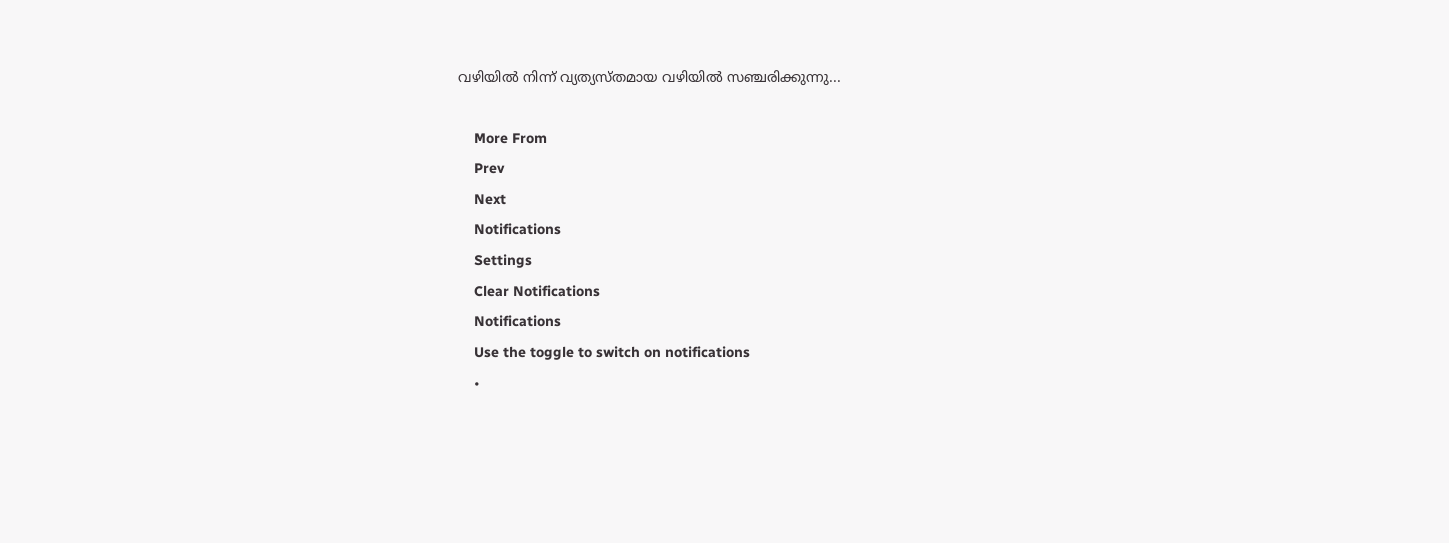വഴിയിൽ നിന്ന് വ്യത്യസ്തമായ വഴിയിൽ സഞ്ചരിക്കുന്നു...

    More From
    Prev
    Next
    Notifications
    Settings
    Clear Notifications
    Notifications
    Use the toggle to switch on notifications
    •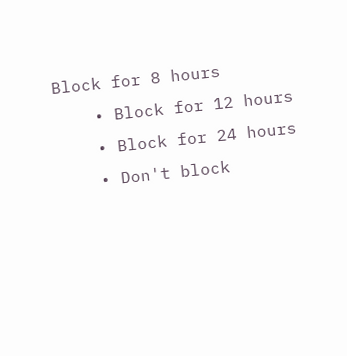Block for 8 hours
    • Block for 12 hours
    • Block for 24 hours
    • Don't block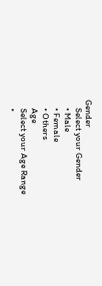Gender
    Select your Gender
    • Male
    • Female
    • Others
    Age
    Select your Age Range
    •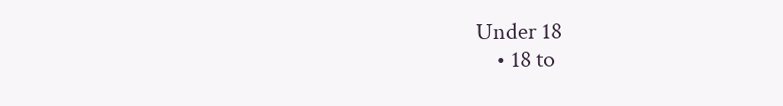Under 18
    • 18 to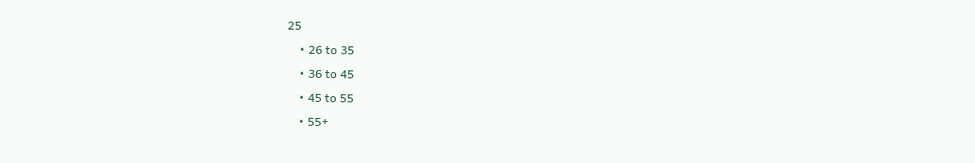25
    • 26 to 35
    • 36 to 45
    • 45 to 55
    • 55+